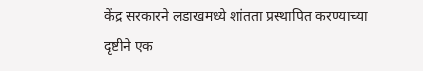केंद्र सरकारने लडाखमध्ये शांतता प्रस्थापित करण्याच्या दृष्टीने एक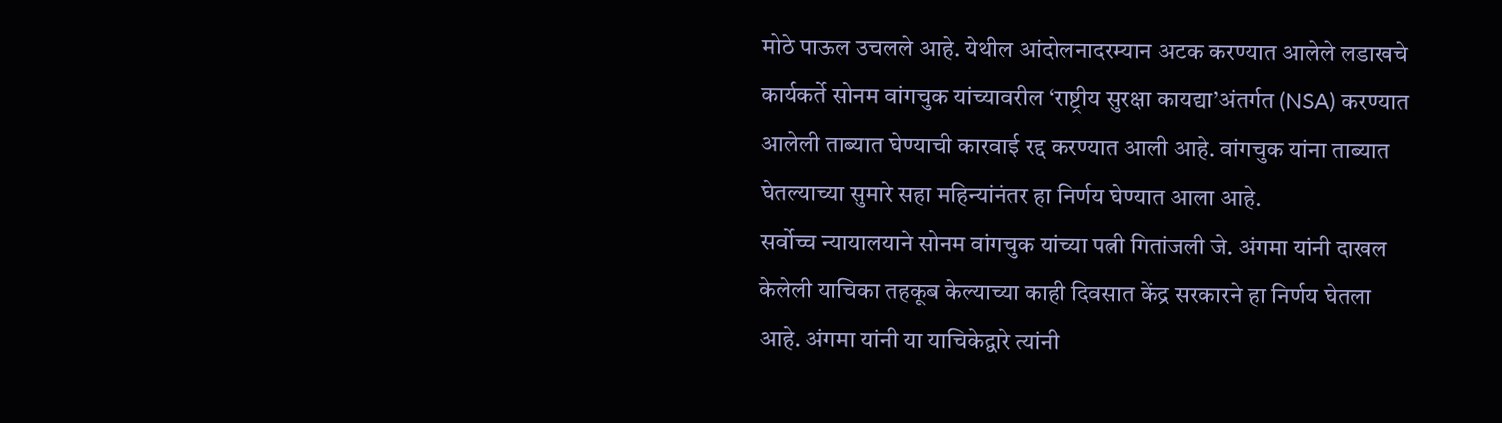मोठे पाऊल उचलले आहे. येथील आंदोलनादरम्यान अटक करण्यात आलेले लडाखचे कार्यकर्ते सोनम वांगचुक यांच्यावरील ‘राष्ट्रीय सुरक्षा कायद्या’अंतर्गत (NSA) करण्यात आलेली ताब्यात घेण्याची कारवाई रद्द करण्यात आली आहे. वांगचुक यांना ताब्यात घेतल्याच्या सुमारे सहा महिन्यांनंतर हा निर्णय घेण्यात आला आहे.
सर्वोच्च न्यायालयाने सोनम वांगचुक यांच्या पत्नी गितांजली जे. अंगमा यांनी दाखल केलेली याचिका तहकूब केल्याच्या काही दिवसात केंद्र सरकारने हा निर्णय घेतला आहे. अंगमा यांनी या याचिकेद्वारे त्यांनी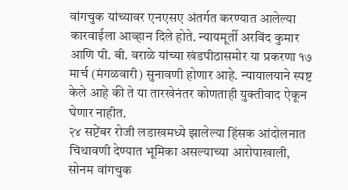वांगचुक यांच्यावर एनएसए अंतर्गत करण्यात आलेल्या कारवाईला आव्हान दिले होते. न्यायमूर्ती अरविंद कुमार आणि पी. बी. वराळे यांच्या खंडपीठासमोर या प्रकरणा १७ मार्च (मंगळवारी) सुनावणी होणार आहे. न्यायालयाने स्पष्ट केले आहे की ते या तारखेनंतर कोणताही युक्तीवाद ऐकून घेणार नाहीत.
२४ सप्टेंबर रोजी लडाखमध्ये झालेल्या हिंसक आंदोलनात चिथावणी देण्यात भूमिका असल्याच्या आरोपाखाली, सोनम वांगचुक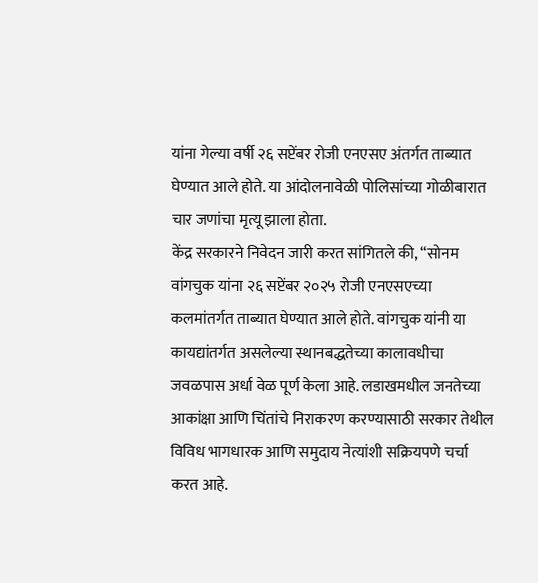यांना गेल्या वर्षी २६ सप्टेंबर रोजी एनएसए अंतर्गत ताब्यात घेण्यात आले होते. या आंदोलनावेळी पोलिसांच्या गोळीबारात चार जणांचा मृत्यू झाला होता.
केंद्र सरकारने निवेदन जारी करत सांगितले की, “सोनम वांगचुक यांना २६ सप्टेंबर २०२५ रोजी एनएसएच्या कलमांतर्गत ताब्यात घेण्यात आले होते. वांगचुक यांनी या कायद्यांतर्गत असलेल्या स्थानबद्धतेच्या कालावधीचा जवळपास अर्धा वेळ पूर्ण केला आहे. लडाखमधील जनतेच्या आकांक्षा आणि चिंतांचे निराकरण करण्यासाठी सरकार तेथील विविध भागधारक आणि समुदाय नेत्यांशी सक्रियपणे चर्चा करत आहे.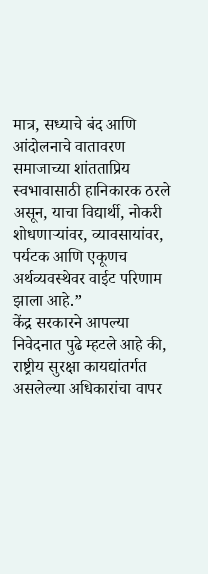मात्र, सध्याचे बंद आणि आंदोलनाचे वातावरण समाजाच्या शांतताप्रिय स्वभावासाठी हानिकारक ठरले असून, याचा विद्यार्थी, नोकरी शोधणाऱ्यांवर, व्यावसायांवर, पर्यटक आणि एकूणच अर्थव्यवस्थेवर वाईट परिणाम झाला आहे.”
केंद्र सरकारने आपल्या निवेदनात पुढे म्हटले आहे की, राष्ट्रीय सुरक्षा कायद्यांतर्गत असलेल्या अधिकारांचा वापर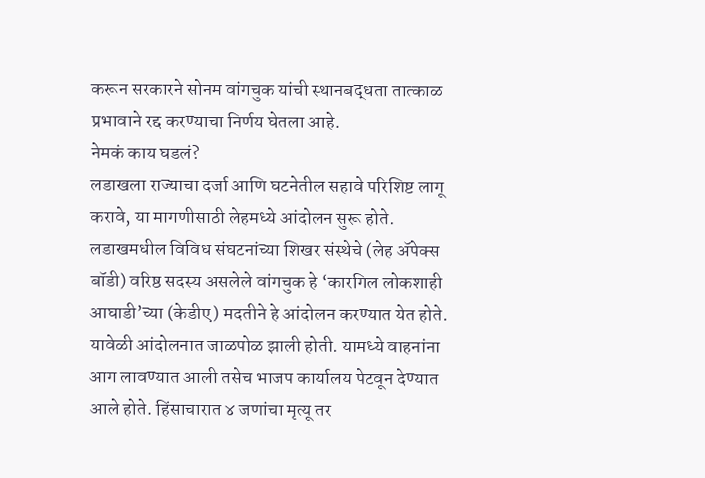करून सरकारने सोनम वांगचुक यांची स्थानबद्धता तात्काळ प्रभावाने रद्द करण्याचा निर्णय घेतला आहे.
नेमकं काय घडलं?
लडाखला राज्याचा दर्जा आणि घटनेतील सहावे परिशिष्ट लागू करावे, या मागणीसाठी लेहमध्ये आंदोलन सुरू होते. लडाखमधील विविध संघटनांच्या शिखर संस्थेचे (लेह ॲपेक्स बॉडी) वरिष्ठ सदस्य असलेले वांगचुक हे ‘कारगिल लोकशाही आघाडी’च्या (केडीए) मदतीने हे आंदोलन करण्यात येत होते. यावेळी आंदोलनात जाळपोळ झाली होती. यामध्ये वाहनांना आग लावण्यात आली तसेच भाजप कार्यालय पेटवून देण्यात आले होते. हिंसाचारात ४ जणांचा मृत्यू तर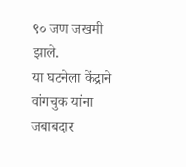९० जण जखमी झाले.
या घटनेला केंद्राने वांगचुक यांना जबाबदार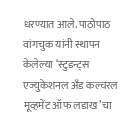धरण्यात आले. पाठोपाठ वांगचुक यांनी स्थापन केलेल्या ‘स्टुडन्ट्स एज्युकेशनल अँड कल्चरल मूव्हमेंट ऑफ लडाख’चा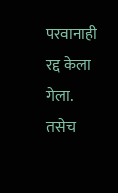परवानाही रद्द केला गेला. तसेच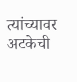त्यांच्यावर अटकेची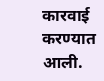कारवाई करण्यात आली.